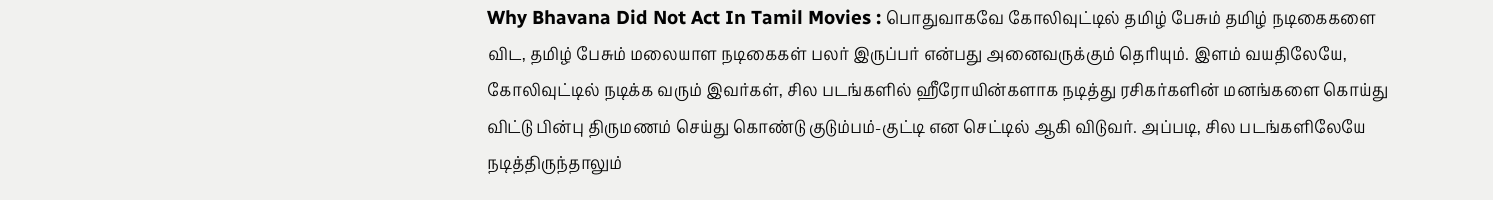Why Bhavana Did Not Act In Tamil Movies : பொதுவாகவே கோலிவுட்டில் தமிழ் பேசும் தமிழ் நடிகைகளை விட, தமிழ் பேசும் மலையாள நடிகைகள் பலர் இருப்பர் என்பது அனைவருக்கும் தெரியும். இளம் வயதிலேயே, கோலிவுட்டில் நடிக்க வரும் இவர்கள், சில படங்களில் ஹீரோயின்களாக நடித்து ரசிகர்களின் மனங்களை கொய்து விட்டு பின்பு திருமணம் செய்து கொண்டு குடும்பம்-குட்டி என செட்டில் ஆகி விடுவர். அப்படி, சில படங்களிலேயே நடித்திருந்தாலும்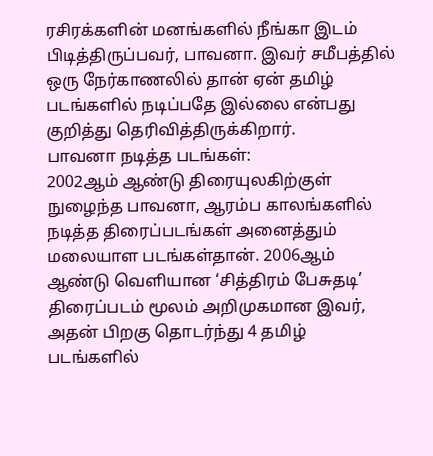ரசிரக்களின் மனங்களில் நீங்கா இடம் பிடித்திருப்பவர், பாவனா. இவர் சமீபத்தில் ஒரு நேர்காணலில் தான் ஏன் தமிழ் படங்களில் நடிப்பதே இல்லை என்பது குறித்து தெரிவித்திருக்கிறார்.
பாவனா நடித்த படங்கள்:
2002ஆம் ஆண்டு திரையுலகிற்குள் நுழைந்த பாவனா, ஆரம்ப காலங்களில் நடித்த திரைப்படங்கள் அனைத்தும் மலையாள படங்கள்தான். 2006ஆம் ஆண்டு வெளியான ‘சித்திரம் பேசுதடி’ திரைப்படம் மூலம் அறிமுகமான இவர், அதன் பிறகு தொடர்ந்து 4 தமிழ் படங்களில்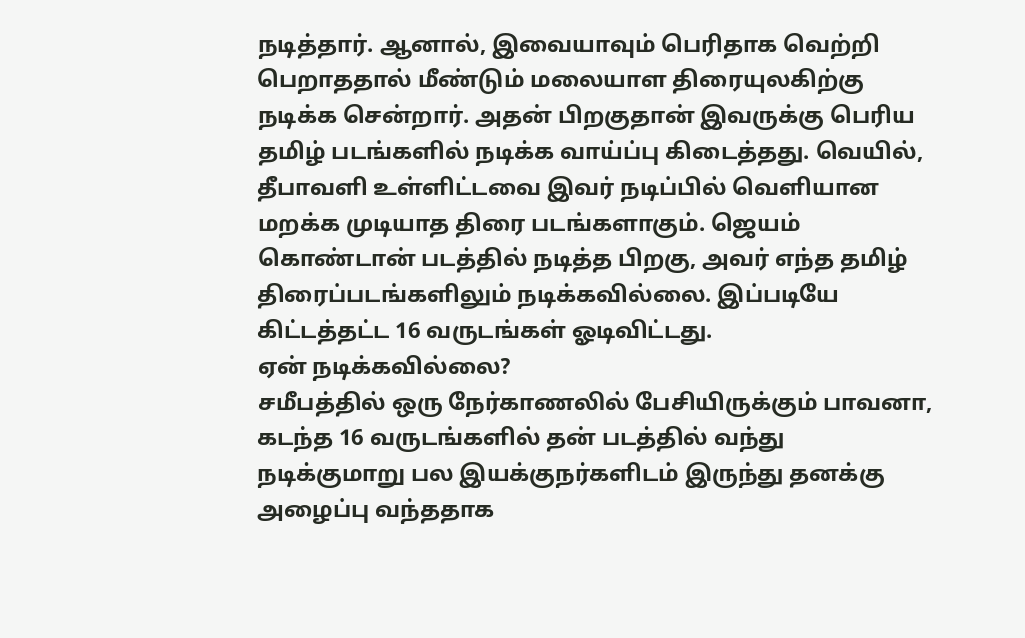நடித்தார். ஆனால், இவையாவும் பெரிதாக வெற்றி பெறாததால் மீண்டும் மலையாள திரையுலகிற்கு நடிக்க சென்றார். அதன் பிறகுதான் இவருக்கு பெரிய தமிழ் படங்களில் நடிக்க வாய்ப்பு கிடைத்தது. வெயில், தீபாவளி உள்ளிட்டவை இவர் நடிப்பில் வெளியான மறக்க முடியாத திரை படங்களாகும். ஜெயம் கொண்டான் படத்தில் நடித்த பிறகு, அவர் எந்த தமிழ் திரைப்படங்களிலும் நடிக்கவில்லை. இப்படியே கிட்டத்தட்ட 16 வருடங்கள் ஓடிவிட்டது.
ஏன் நடிக்கவில்லை?
சமீபத்தில் ஒரு நேர்காணலில் பேசியிருக்கும் பாவனா, கடந்த 16 வருடங்களில் தன் படத்தில் வந்து நடிக்குமாறு பல இயக்குநர்களிடம் இருந்து தனக்கு அழைப்பு வந்ததாக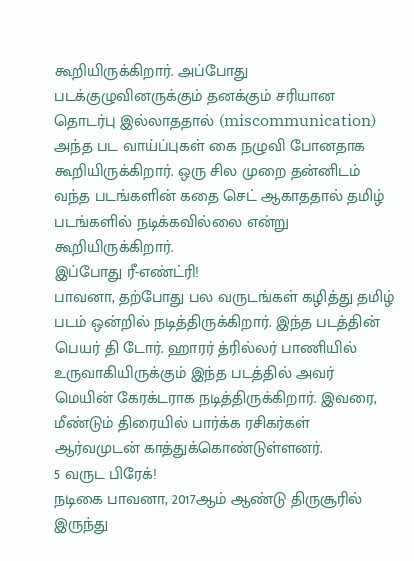கூறியிருக்கிறார். அப்போது படக்குழுவினருக்கும் தனக்கும் சரியான தொடர்பு இல்லாததால் (miscommunication) அந்த பட வாய்ப்புகள் கை நழுவி போனதாக கூறியிருக்கிறார். ஒரு சில முறை தன்னிடம் வந்த படங்களின் கதை செட் ஆகாததால் தமிழ் படங்களில் நடிக்கவில்லை என்று கூறியிருக்கிறார்.
இப்போது ரீ-எண்ட்ரி!
பாவனா, தற்போது பல வருடங்கள் கழித்து தமிழ் படம் ஒன்றில் நடித்திருக்கிறார். இந்த படத்தின் பெயர் தி டோர். ஹாரர் த்ரில்லர் பாணியில் உருவாகியிருக்கும் இந்த படத்தில் அவர் மெயின் கேரக்டராக நடித்திருக்கிறார். இவரை, மீண்டும் திரையில் பார்க்க ரசிகர்கள் ஆர்வமுடன் காத்துக்கொண்டுள்ளனர்.
5 வருட பிரேக்!
நடிகை பாவனா, 2017ஆம் ஆண்டு திருசூரில் இருந்து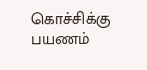கொச்சிக்கு பயணம்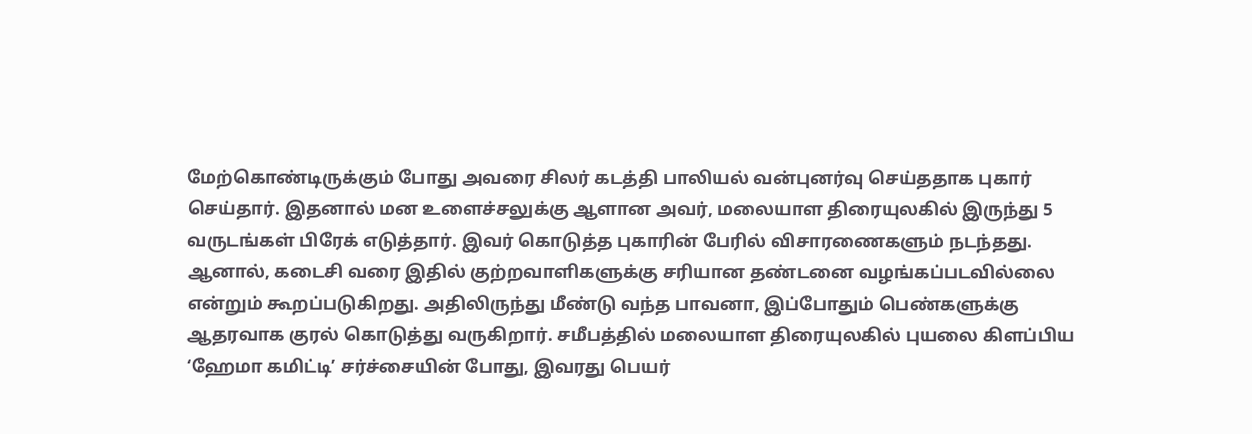மேற்கொண்டிருக்கும் போது அவரை சிலர் கடத்தி பாலியல் வன்புனர்வு செய்ததாக புகார் செய்தார். இதனால் மன உளைச்சலுக்கு ஆளான அவர், மலையாள திரையுலகில் இருந்து 5 வருடங்கள் பிரேக் எடுத்தார். இவர் கொடுத்த புகாரின் பேரில் விசாரணைகளும் நடந்தது. ஆனால், கடைசி வரை இதில் குற்றவாளிகளுக்கு சரியான தண்டனை வழங்கப்படவில்லை என்றும் கூறப்படுகிறது. அதிலிருந்து மீண்டு வந்த பாவனா, இப்போதும் பெண்களுக்கு ஆதரவாக குரல் கொடுத்து வருகிறார். சமீபத்தில் மலையாள திரையுலகில் புயலை கிளப்பிய ‘ஹேமா கமிட்டி’ சர்ச்சையின் போது, இவரது பெயர்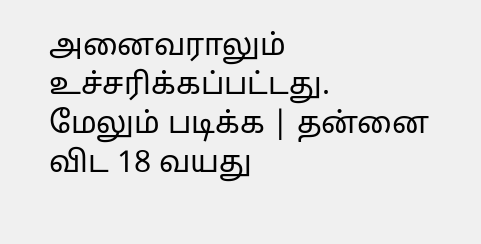அனைவராலும் உச்சரிக்கப்பட்டது.
மேலும் படிக்க | தன்னை விட 18 வயது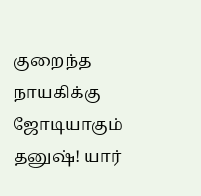குறைந்த நாயகிக்கு ஜோடியாகும் தனுஷ்! யார்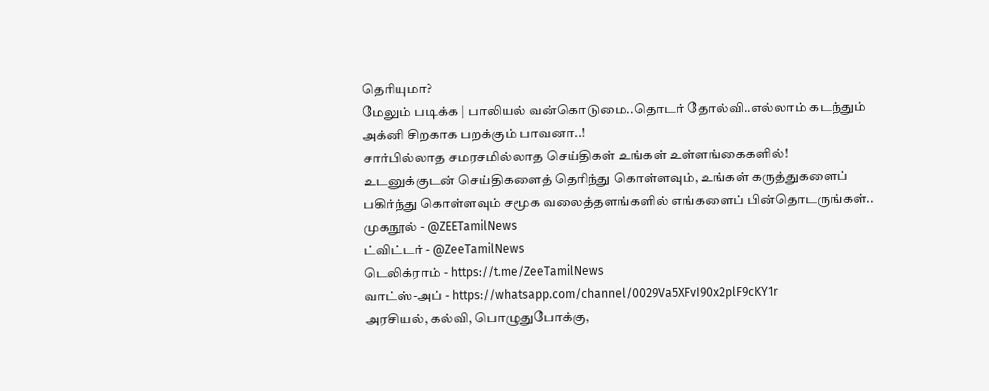தெரியுமா?
மேலும் படிக்க | பாலியல் வன்கொடுமை..தொடர் தோல்வி..எல்லாம் கடந்தும் அக்னி சிறகாக பறக்கும் பாவனா..!
சார்பில்லாத சமரசமில்லாத செய்திகள் உங்கள் உள்ளங்கைகளில்!
உடனுக்குடன் செய்திகளைத் தெரிந்து கொள்ளவும், உங்கள் கருத்துகளைப் பகிர்ந்து கொள்ளவும் சமூக வலைத்தளங்களில் எங்களைப் பின்தொடருங்கள்..
முகநூல் - @ZEETamilNews
ட்விட்டர் - @ZeeTamilNews
டெலிக்ராம் - https://t.me/ZeeTamilNews
வாட்ஸ்-அப் - https://whatsapp.com/channel/0029Va5XFvI90x2plF9cKY1r
அரசியல், கல்வி, பொழுதுபோக்கு,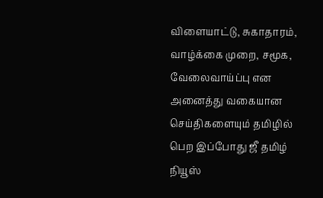விளையாட்டு, சுகாதாரம், வாழ்க்கை முறை, சமூக, வேலைவாய்ப்பு என அனைத்து வகையான செய்திகளையும் தமிழில் பெற இப்போது ஜீ தமிழ் நியூஸ்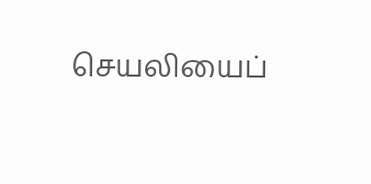செயலியைப்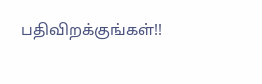பதிவிறக்குங்கள்!!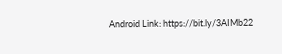Android Link: https://bit.ly/3AIMb22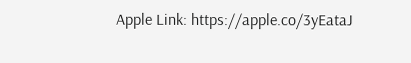Apple Link: https://apple.co/3yEataJ